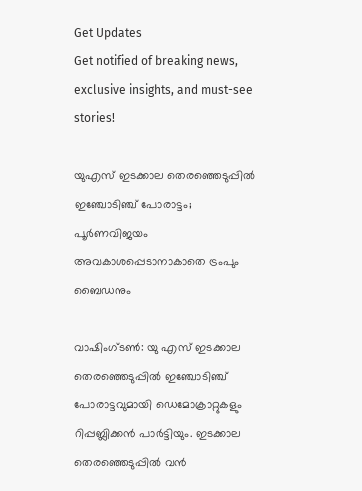Get Updates
Get notified of breaking news, exclusive insights, and must-see stories!

യുഎസ് ഇടക്കാല തെരഞ്ഞെടുപ്പില്‍ ഇഞ്ചോടിഞ്ച് പോരാട്ടം; പൂര്‍ണവിജയം അവകാശപ്പെടാനാകാതെ ട്രംപും ബൈഡനും

വാഷിംഗ്ടണ്‍: യു എസ് ഇടക്കാല തെരഞ്ഞെടുപ്പില്‍ ഇഞ്ചോടിഞ്ച് പോരാട്ടവുമായി ഡെമോക്രാറ്റുകളും റിപ്പബ്ലിക്കന്‍ പാര്‍ട്ടിയും. ഇടക്കാല തെരഞ്ഞെടുപ്പില്‍ വന്‍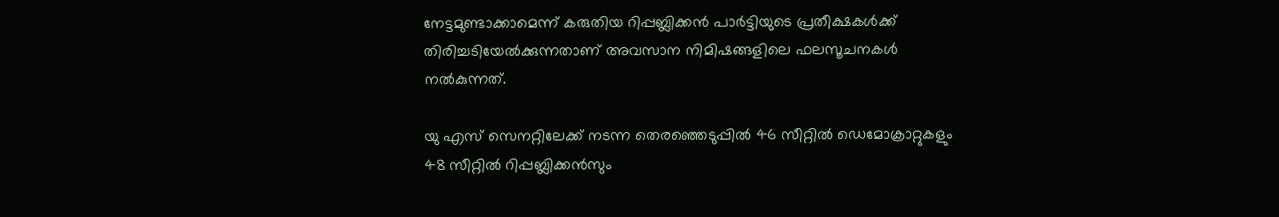നേട്ടമുണ്ടാക്കാമെന്ന് കരുതിയ റിപ്പബ്ലിക്കന്‍ പാര്‍ട്ടിയുടെ പ്രതീക്ഷകള്‍ക്ക് തിരിച്ചടിയേല്‍ക്കുന്നതാണ് അവസാന നിമിഷങ്ങളിലെ ഫലസൂചനകള്‍ നല്‍കുന്നത്.

യു എസ് സെനറ്റിലേക്ക് നടന്ന തെരഞ്ഞെടുപ്പില്‍ 46 സീറ്റില്‍ ഡെമോക്രാറ്റുകളും 48 സീറ്റില്‍ റിപ്പബ്ലിക്കന്‍സും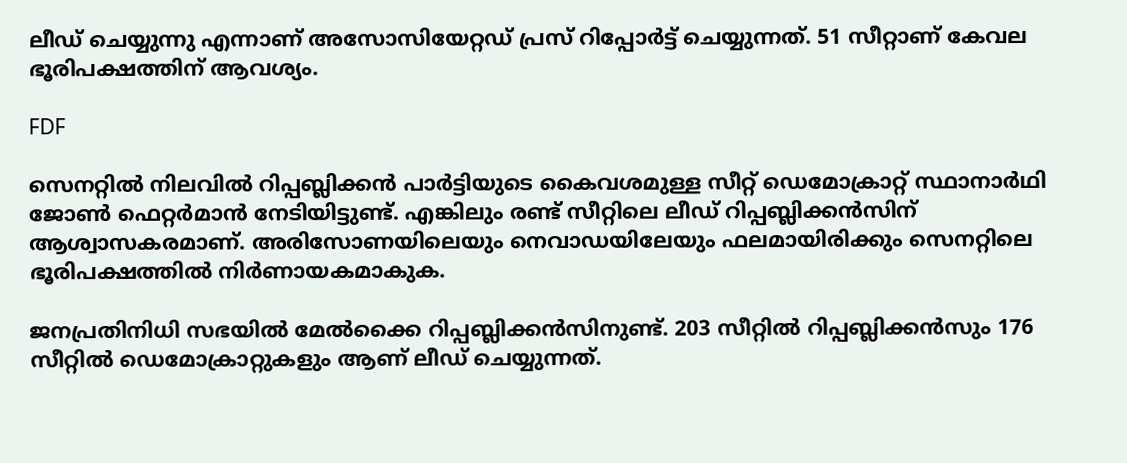ലീഡ് ചെയ്യുന്നു എന്നാണ് അസോസിയേറ്റഡ് പ്രസ് റിപ്പോര്‍ട്ട് ചെയ്യുന്നത്. 51 സീറ്റാണ് കേവല ഭൂരിപക്ഷത്തിന് ആവശ്യം.

FDF

സെനറ്റില്‍ നിലവില്‍ റിപ്പബ്ലിക്കന്‍ പാര്‍ട്ടിയുടെ കൈവശമുള്ള സീറ്റ് ഡെമോക്രാറ്റ് സ്ഥാനാര്‍ഥി ജോണ്‍ ഫെറ്റര്‍മാന്‍ നേടിയിട്ടുണ്ട്. എങ്കിലും രണ്ട് സീറ്റിലെ ലീഡ് റിപ്പബ്ലിക്കന്‍സിന് ആശ്വാസകരമാണ്. അരിസോണയിലെയും നെവാഡയിലേയും ഫലമായിരിക്കും സെനറ്റിലെ ഭൂരിപക്ഷത്തില്‍ നിര്‍ണായകമാകുക.

ജനപ്രതിനിധി സഭയില്‍ മേല്‍ക്കൈ റിപ്പബ്ലിക്കന്‍സിനുണ്ട്. 203 സീറ്റില്‍ റിപ്പബ്ലിക്കന്‍സും 176 സീറ്റില്‍ ഡെമോക്രാറ്റുകളും ആണ് ലീഡ് ചെയ്യുന്നത്.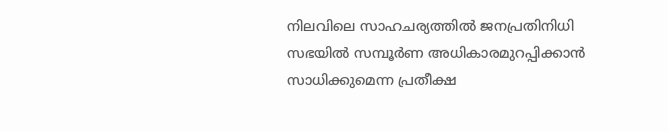നിലവിലെ സാഹചര്യത്തില്‍ ജനപ്രതിനിധി സഭയില്‍ സമ്പൂര്‍ണ അധികാരമുറപ്പിക്കാന്‍ സാധിക്കുമെന്ന പ്രതീക്ഷ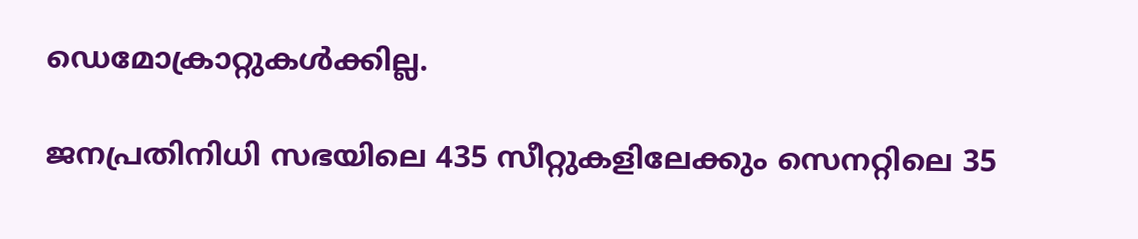ഡെമോക്രാറ്റുകള്‍ക്കില്ല.

ജനപ്രതിനിധി സഭയിലെ 435 സീറ്റുകളിലേക്കും സെനറ്റിലെ 35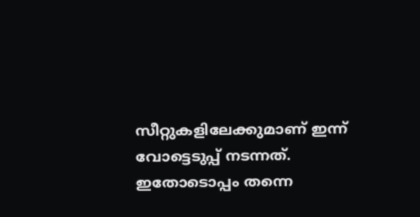സീറ്റുകളിലേക്കുമാണ് ഇന്ന് വോട്ടെടുപ്പ് നടന്നത്. ഇതോടൊപ്പം തന്നെ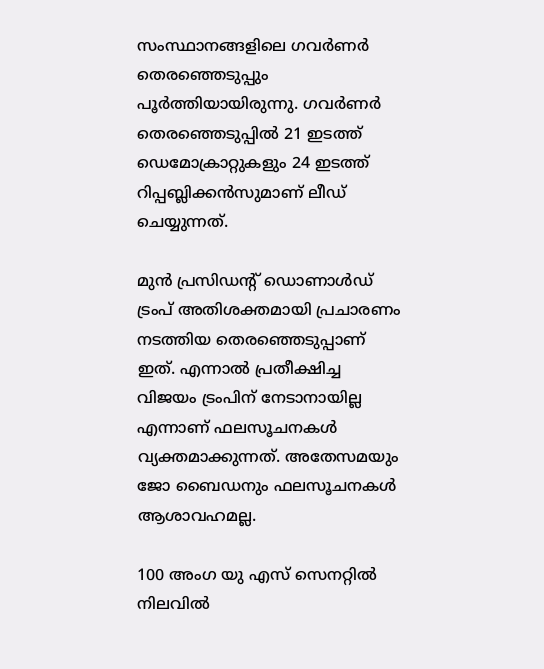സംസ്ഥാനങ്ങളിലെ ഗവര്‍ണര്‍ തെരഞ്ഞെടുപ്പും പൂര്‍ത്തിയായിരുന്നു. ഗവര്‍ണര്‍ തെരഞ്ഞെടുപ്പില്‍ 21 ഇടത്ത് ഡെമോക്രാറ്റുകളും 24 ഇടത്ത് റിപ്പബ്ലിക്കന്‍സുമാണ് ലീഡ് ചെയ്യുന്നത്.

മുന്‍ പ്രസിഡന്റ് ഡൊണാള്‍ഡ് ട്രംപ് അതിശക്തമായി പ്രചാരണം നടത്തിയ തെരഞ്ഞെടുപ്പാണ് ഇത്. എന്നാല്‍ പ്രതീക്ഷിച്ച വിജയം ട്രംപിന് നേടാനായില്ല എന്നാണ് ഫലസൂചനകള്‍ വ്യക്തമാക്കുന്നത്. അതേസമയും ജോ ബൈഡനും ഫലസൂചനകള്‍ ആശാവഹമല്ല.

100 അംഗ യു എസ് സെനറ്റില്‍ നിലവില്‍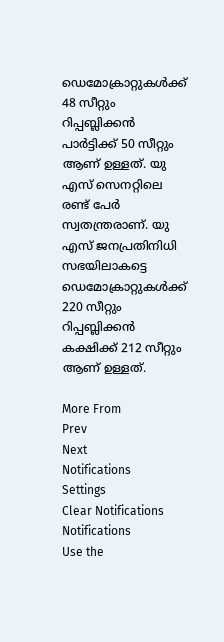ഡെമോക്രാറ്റുകള്‍ക്ക് 48 സീറ്റും റിപ്പബ്ലിക്കന്‍ പാര്‍ട്ടിക്ക് 50 സീറ്റും ആണ് ഉള്ളത്. യു എസ് സെനറ്റിലെ രണ്ട് പേര്‍ സ്വതന്ത്രരാണ്. യു എസ് ജനപ്രതിനിധി സഭയിലാകട്ടെ ഡെമോക്രാറ്റുകള്‍ക്ക് 220 സീറ്റും റിപ്പബ്ലിക്കന്‍ കക്ഷിക്ക് 212 സീറ്റും ആണ് ഉള്ളത്.

More From
Prev
Next
Notifications
Settings
Clear Notifications
Notifications
Use the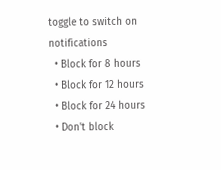toggle to switch on notifications
  • Block for 8 hours
  • Block for 12 hours
  • Block for 24 hours
  • Don't block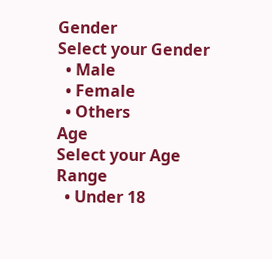Gender
Select your Gender
  • Male
  • Female
  • Others
Age
Select your Age Range
  • Under 18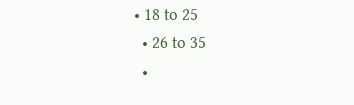• 18 to 25
  • 26 to 35
  •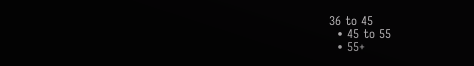36 to 45
  • 45 to 55
  • 55+